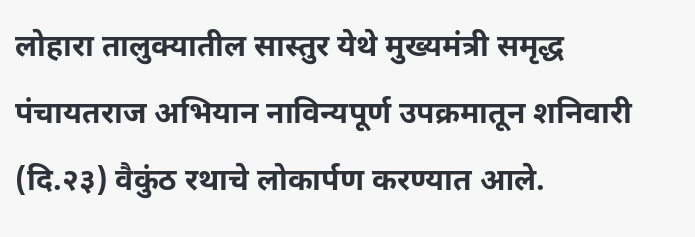लोहारा तालुक्यातील सास्तुर येथे मुख्यमंत्री समृद्ध पंचायतराज अभियान नाविन्यपूर्ण उपक्रमातून शनिवारी (दि.२३) वैकुंठ रथाचे लोकार्पण करण्यात आले.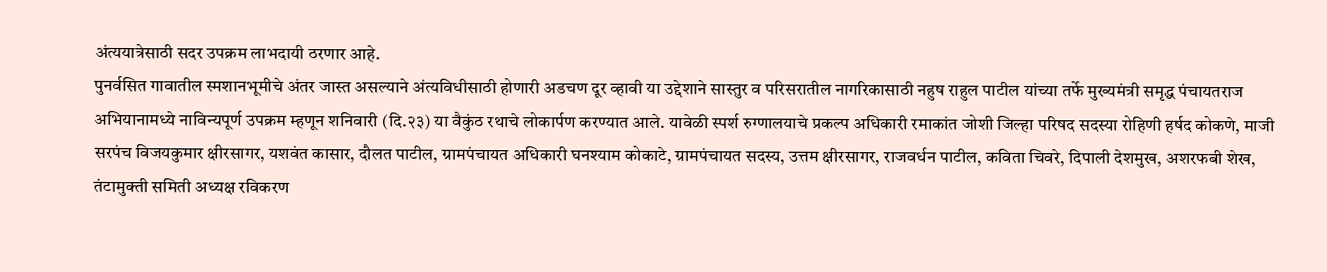अंत्ययात्रेसाठी सदर उपक्रम लाभदायी ठरणार आहे.
पुनर्वसित गावातील स्मशानभूमीचे अंतर जास्त असल्याने अंत्यविधीसाठी होणारी अडचण दूर व्हावी या उद्देशाने सास्तुर व परिसरातील नागरिकासाठी नहुष राहुल पाटील यांच्या तर्फे मुख्यमंत्री समृद्ध पंचायतराज अभियानामध्ये नाविन्यपूर्ण उपक्रम म्हणून शनिवारी (दि.२३) या वैकुंठ रथाचे लोकार्पण करण्यात आले. यावेळी स्पर्श रुग्णालयाचे प्रकल्प अधिकारी रमाकांत जोशी जिल्हा परिषद सदस्या रोहिणी हर्षद कोकणे, माजी सरपंच विजयकुमार क्षीरसागर, यशवंत कासार, दौलत पाटील, ग्रामपंचायत अधिकारी घनश्याम कोकाटे, ग्रामपंचायत सदस्य, उत्तम क्षीरसागर, राजवर्धन पाटील, कविता चिवरे, दिपाली देशमुख, अशरफबी शेख, तंटामुक्ती समिती अध्यक्ष रविकरण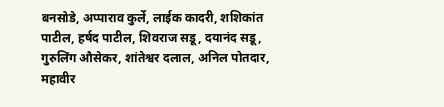बनसोडे, अप्पाराव कुर्ले, लाईक कादरी, शशिकांत पाटील, हर्षद पाटील, शिवराज सडू, दयानंद सडू, गुरुलिंग औसेकर, शांतेश्वर दलाल, अनिल पोतदार, महावीर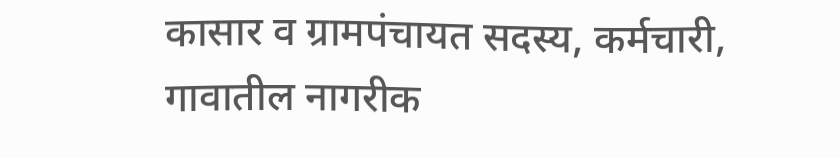कासार व ग्रामपंचायत सदस्य, कर्मचारी, गावातील नागरीक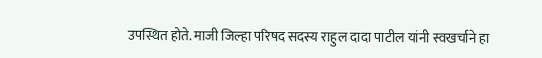उपस्थित होते. माजी जिल्हा परिषद सदस्य राहुल दादा पाटील यांनी स्वखर्चाने हा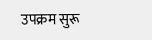उपक्रम सुरू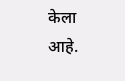केला आहे.